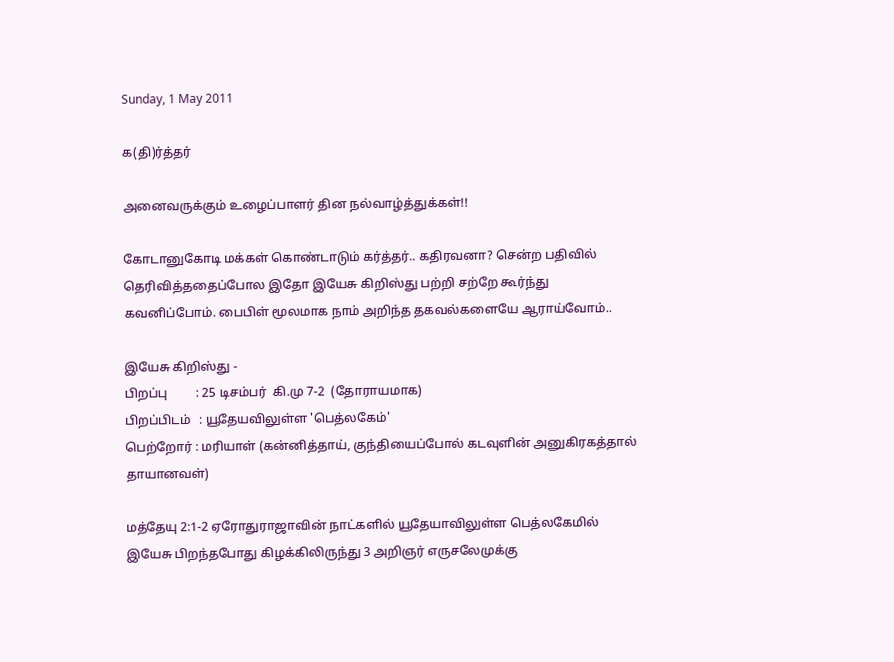Sunday, 1 May 2011

க(தி)ர்த்தர்

அனைவருக்கும் உழைப்பாளர் தின நல்வாழ்த்துக்கள்!!

கோடானுகோடி மக்கள் கொண்டாடும் கர்த்தர்.. கதிரவனா? சென்ற பதிவில் தெரிவித்ததைப்போல இதோ இயேசு கிறிஸ்து பற்றி சற்றே கூர்ந்து கவனிப்போம். பைபிள் மூலமாக நாம் அறிந்த தகவல்களையே ஆராய்வோம்..

இயேசு கிறிஸ்து -
பிறப்பு         : 25 டிசம்பர்  கி.மு 7-2  (தோராயமாக)
பிறப்பிடம்   : யூதேயவிலுள்ள 'பெத்லகேம்'
பெற்றோர் : மரியாள் (கன்னித்தாய், குந்தியைப்போல் கடவுளின் அனுகிரகத்தால் தாயானவள்)

மத்தேயு 2:1-2 ஏரோதுராஜாவின் நாட்களில் யூதேயாவிலுள்ள பெத்லகேமில் இயேசு பிறந்தபோது கிழக்கிலிருந்து 3 அறிஞர் எருசலேமுக்கு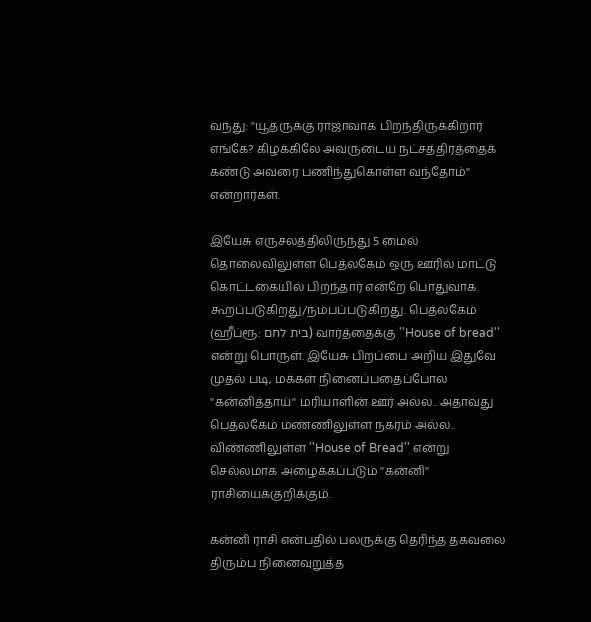வந்து: ''யூதருக்கு ராஜாவாக பிறந்திருக்கிறார் எங்கே? கிழக்கிலே அவருடைய நட்சத்திரத்தைக் கண்டு அவரை பணிந்துகொள்ள வந்தோம்'' என்றார்கள்.

இயேசு எருசலத்திலிருந்து 5 மைல் தொலைவிலுள்ள பெத்லகேம் ஒரு ஊரில் மாட்டு கொட்டகையில் பிறந்தார் என்றே பொதுவாக கூறப்படுகிறது/நம்பப்படுகிறது. பெத்லகேம் (ஹீப்ரூ: בית לחם) வார்த்தைக்கு ''House of bread'' என்று பொருள். இயேசு பிறப்பை அறிய இதுவே முதல் படி, மக்கள் நினைப்பதைப்போல ''கன்னித்தாய்'' மரியாளின் ஊர் அல்ல.. அதாவது பெத்லகேம் மண்ணிலுள்ள நகரம் அல்ல.. விண்ணிலுள்ள ''House of Bread'' என்று செல்லமாக அழைக்கப்படும் ''கன்னி'' ராசியைக்குறிக்கும்.

கன்னி ராசி என்பதில் பலருக்கு தெரிந்த தகவலை திரும்ப நினைவுறுத்த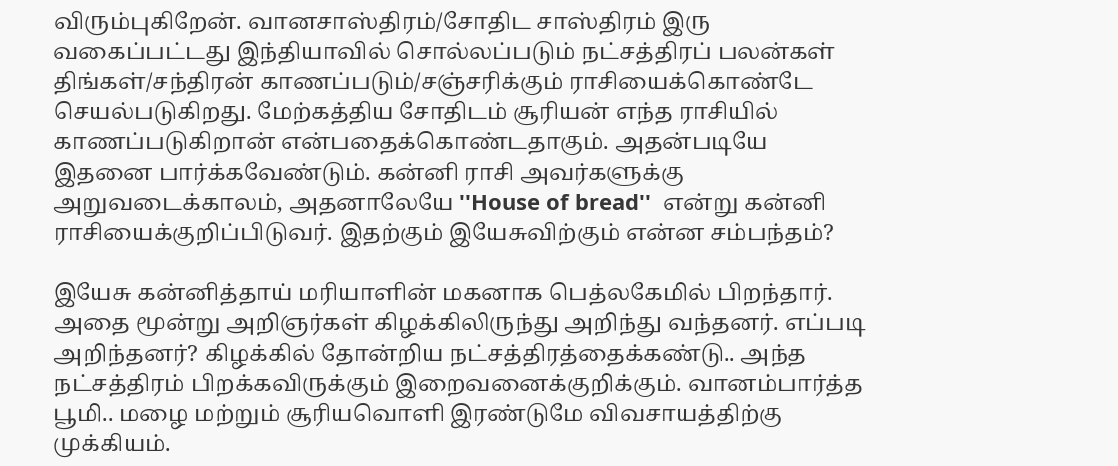விரும்புகிறேன். வானசாஸ்திரம்/சோதிட சாஸ்திரம் இரு வகைப்பட்டது இந்தியாவில் சொல்லப்படும் நட்சத்திரப் பலன்கள் திங்கள்/சந்திரன் காணப்படும்/சஞ்சரிக்கும் ராசியைக்கொண்டே செயல்படுகிறது. மேற்கத்திய சோதிடம் சூரியன் எந்த ராசியில் காணப்படுகிறான் என்பதைக்கொண்டதாகும். அதன்படியே இதனை பார்க்கவேண்டும். கன்னி ராசி அவர்களுக்கு அறுவடைக்காலம், அதனாலேயே ''House of bread''  என்று கன்னி ராசியைக்குறிப்பிடுவர். இதற்கும் இயேசுவிற்கும் என்ன சம்பந்தம்?

இயேசு கன்னித்தாய் மரியாளின் மகனாக பெத்லகேமில் பிறந்தார். அதை மூன்று அறிஞர்கள் கிழக்கிலிருந்து அறிந்து வந்தனர். எப்படி அறிந்தனர்? கிழக்கில் தோன்றிய நட்சத்திரத்தைக்கண்டு.. அந்த நட்சத்திரம் பிறக்கவிருக்கும் இறைவனைக்குறிக்கும். வானம்பார்த்த பூமி.. மழை மற்றும் சூரியவொளி இரண்டுமே விவசாயத்திற்கு முக்கியம்.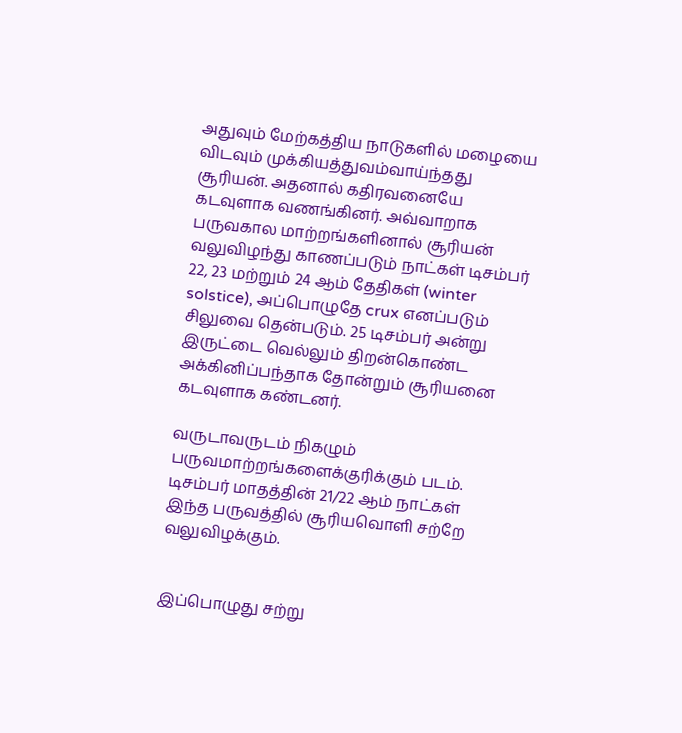அதுவும் மேற்கத்திய நாடுகளில் மழையை விடவும் முக்கியத்துவம்வாய்ந்தது சூரியன். அதனால் கதிரவனையே கடவுளாக வணங்கினர். அவ்வாறாக பருவகால மாற்றங்களினால் சூரியன் வலுவிழந்து காணப்படும் நாட்கள் டிசம்பர் 22, 23 மற்றும் 24 ஆம் தேதிகள் (winter solstice), அப்பொழுதே crux எனப்படும் சிலுவை தென்படும். 25 டிசம்பர் அன்று இருட்டை வெல்லும் திறன்கொண்ட அக்கினிப்பந்தாக தோன்றும் சூரியனை கடவுளாக கண்டனர்.

வருடாவருடம் நிகழும் பருவமாற்றங்களைக்குரிக்கும் படம். டிசம்பர் மாதத்தின் 21/22 ஆம் நாட்கள்   இந்த பருவத்தில் சூரியவொளி சற்றே வலுவிழக்கும்.


இப்பொழுது சற்று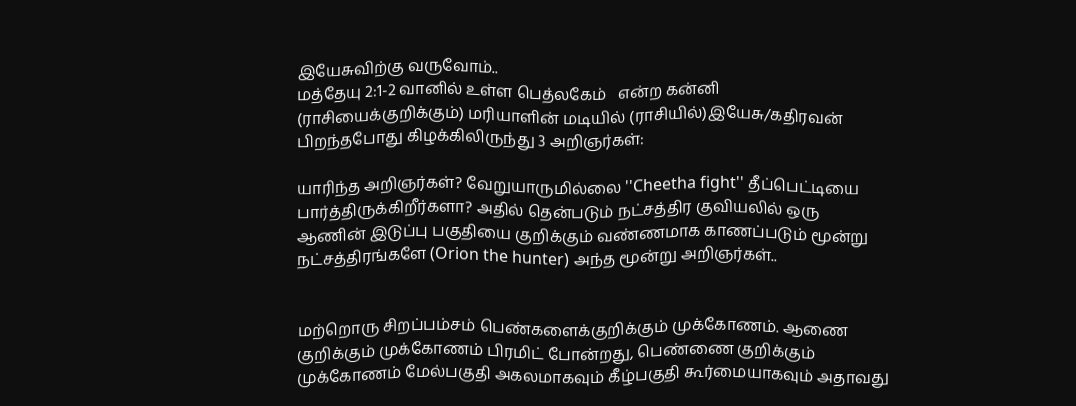இயேசுவிற்கு வருவோம்..
மத்தேயு 2:1-2 வானில் உள்ள பெத்லகேம்   என்ற கன்னி (ராசியைக்குறிக்கும்) மரியாளின் மடியில் (ராசியில்)இயேசு/கதிரவன் பிறந்தபோது கிழக்கிலிருந்து 3 அறிஞர்கள்:

யாரிந்த அறிஞர்கள்? வேறுயாருமில்லை ''Cheetha fight'' தீப்பெட்டியை பார்த்திருக்கிறீர்களா? அதில் தென்படும் நட்சத்திர குவியலில் ஒரு ஆணின் இடுப்பு பகுதியை குறிக்கும் வண்ணமாக காணப்படும் மூன்று நட்சத்திரங்களே (Orion the hunter) அந்த மூன்று அறிஞர்கள்..


மற்றொரு சிறப்பம்சம் பெண்களைக்குறிக்கும் முக்கோணம். ஆணை குறிக்கும் முக்கோணம் பிரமிட் போன்றது, பெண்ணை குறிக்கும் முக்கோணம் மேல்பகுதி அகலமாகவும் கீழ்பகுதி கூர்மையாகவும் அதாவது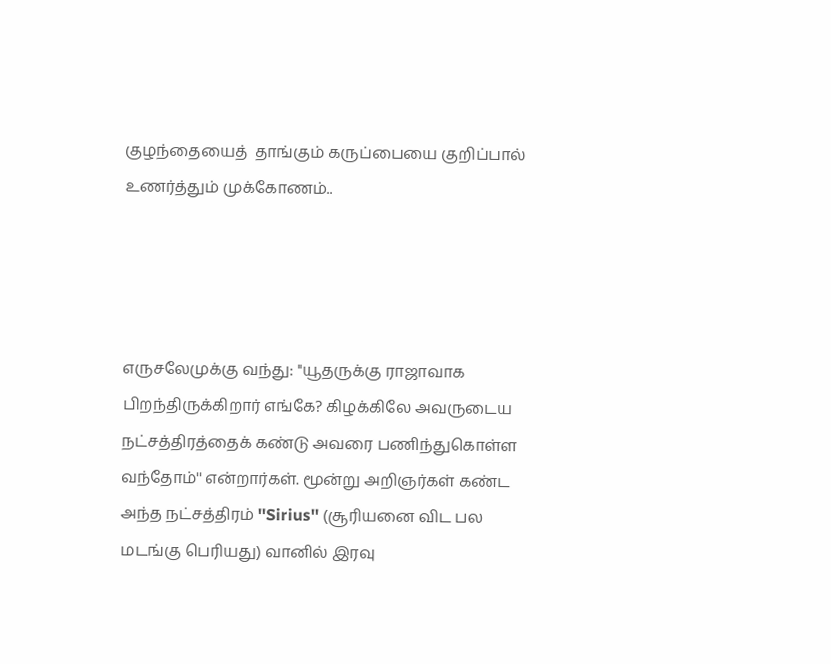குழந்தையைத்  தாங்கும் கருப்பையை குறிப்பால் உணர்த்தும் முக்கோணம்..




எருசலேமுக்கு வந்து: ''யூதருக்கு ராஜாவாக பிறந்திருக்கிறார் எங்கே? கிழக்கிலே அவருடைய நட்சத்திரத்தைக் கண்டு அவரை பணிந்துகொள்ள வந்தோம்'' என்றார்கள். மூன்று அறிஞர்கள் கண்ட அந்த நட்சத்திரம் ''Sirius'' (சூரியனை விட பல மடங்கு பெரியது) வானில் இரவு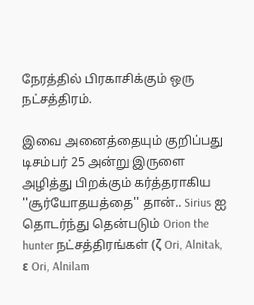நேரத்தில் பிரகாசிக்கும் ஒரு நட்சத்திரம்.

இவை அனைத்தையும் குறிப்பது டிசம்பர் 25 அன்று இருளை அழித்து பிறக்கும் கர்த்தராகிய ''சூர்யோதயத்தை'' தான்.. Sirius ஐ தொடர்ந்து தென்படும் Orion the hunter நட்சத்திரங்கள் (ζ Ori, Alnitak, ε Ori, Alnilam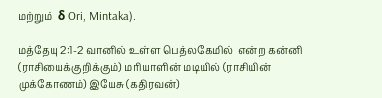மற்றும்  δ Ori, Mintaka).

மத்தேயு 2:1-2 வானில் உள்ள பெத்லகேமில்  என்ற கன்னி (ராசியைக்குறிக்கும்) மரியாளின் மடியில் (ராசியின் முக்கோணம்) இயேசு (கதிரவன்)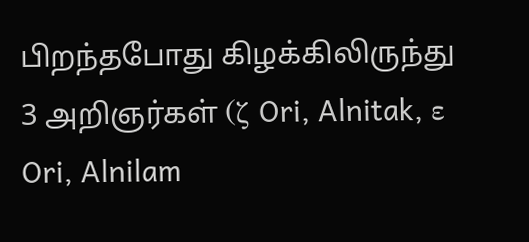பிறந்தபோது கிழக்கிலிருந்து 3 அறிஞர்கள் (ζ Ori, Alnitak, ε Ori, Alnilam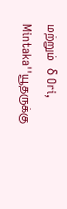மற்றும்  δ Ori, Mintaka''யூதருக்கு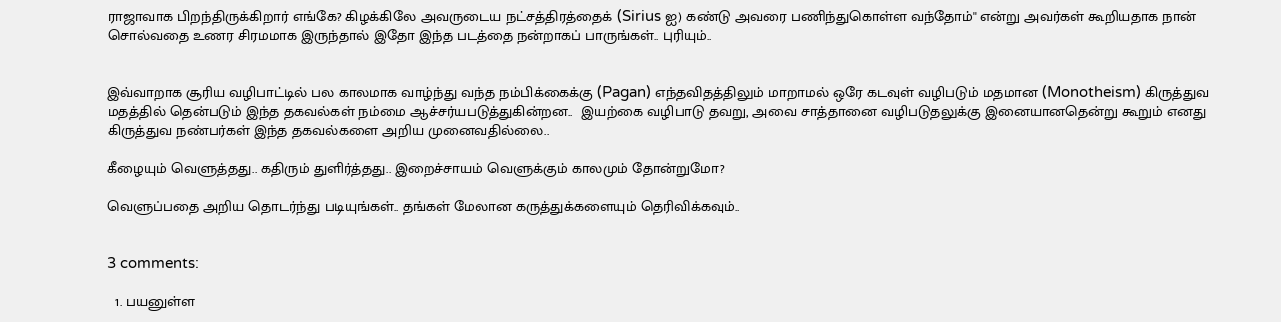ராஜாவாக பிறந்திருக்கிறார் எங்கே? கிழக்கிலே அவருடைய நட்சத்திரத்தைக் (Sirius ஐ) கண்டு அவரை பணிந்துகொள்ள வந்தோம்'' என்று அவர்கள் கூறியதாக நான் சொல்வதை உணர சிரமமாக இருந்தால் இதோ இந்த படத்தை நன்றாகப் பாருங்கள்.. புரியும்..


இவ்வாறாக சூரிய வழிபாட்டில் பல காலமாக வாழ்ந்து வந்த நம்பிக்கைக்கு (Pagan) எந்தவிதத்திலும் மாறாமல் ஒரே கடவுள் வழிபடும் மதமான (Monotheism) கிருத்துவ மதத்தில் தென்படும் இந்த தகவல்கள் நம்மை ஆச்சர்யபடுத்துகின்றன..  இயற்கை வழிபாடு தவறு, அவை சாத்தானை வழிபடுதலுக்கு இனையானதென்று கூறும் எனது கிருத்துவ நண்பர்கள் இந்த தகவல்களை அறிய முனைவதில்லை..

கீழையும் வெளுத்தது.. கதிரும் துளிர்த்தது.. இறைச்சாயம் வெளுக்கும் காலமும் தோன்றுமோ?

வெளுப்பதை அறிய தொடர்ந்து படியுங்கள்.. தங்கள் மேலான கருத்துக்களையும் தெரிவிக்கவும்..


3 comments:

  1. பயனுள்ள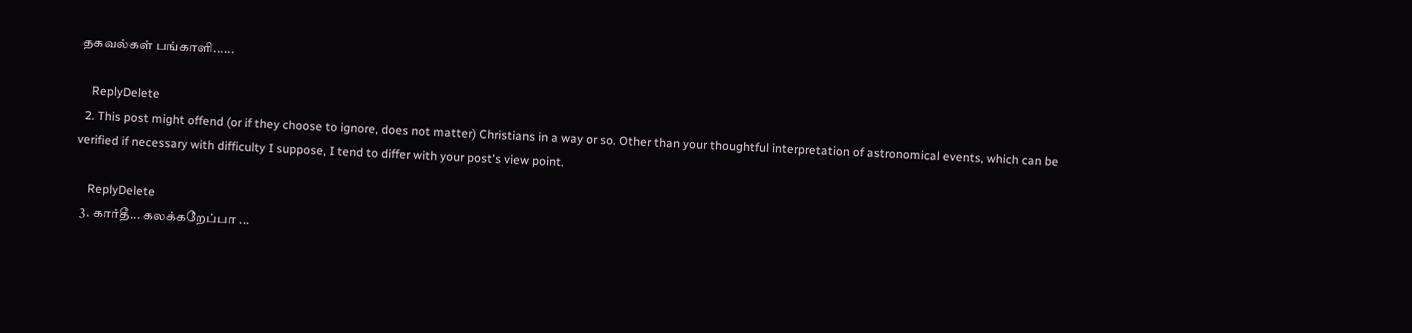தகவல்கள் பங்காளி......

    ReplyDelete
  2. This post might offend (or if they choose to ignore, does not matter) Christians in a way or so. Other than your thoughtful interpretation of astronomical events, which can be verified if necessary with difficulty I suppose, I tend to differ with your post's view point.

    ReplyDelete
  3. கார்தீ... கலக்கறேப்பா ...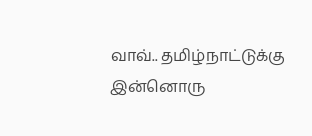வாவ்.. தமிழ்நாட்டுக்கு இன்னொரு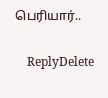பெரியார்..

    ReplyDelete